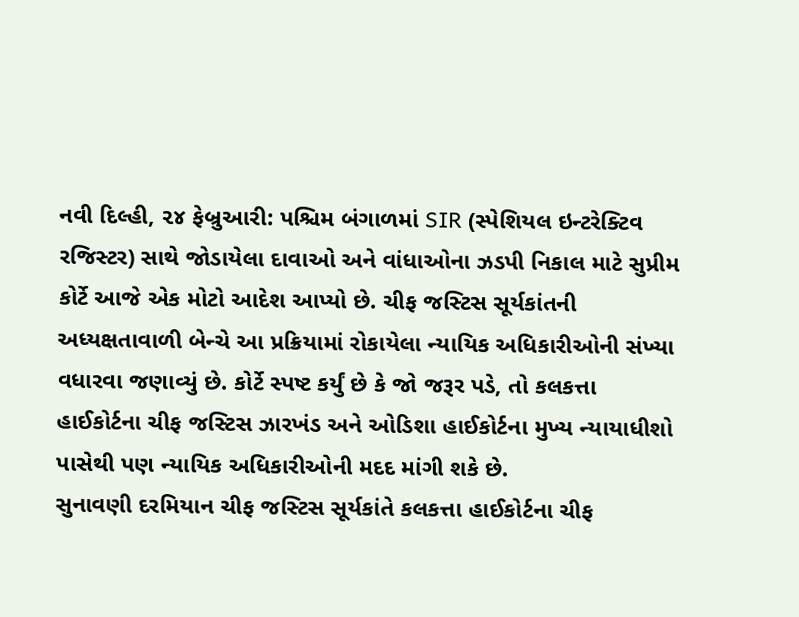નવી દિલ્હી, ૨૪ ફેબ્રુઆરી: પશ્ચિમ બંગાળમાં SIR (સ્પેશિયલ ઇન્ટરેક્ટિવ રજિસ્ટર) સાથે જોડાયેલા દાવાઓ અને વાંધાઓના ઝડપી નિકાલ માટે સુપ્રીમ કોર્ટે આજે એક મોટો આદેશ આપ્યો છે. ચીફ જસ્ટિસ સૂર્યકાંતની અધ્યક્ષતાવાળી બેન્ચે આ પ્રક્રિયામાં રોકાયેલા ન્યાયિક અધિકારીઓની સંખ્યા વધારવા જણાવ્યું છે. કોર્ટે સ્પષ્ટ કર્યું છે કે જો જરૂર પડે, તો કલકત્તા હાઈકોર્ટના ચીફ જસ્ટિસ ઝારખંડ અને ઓડિશા હાઈકોર્ટના મુખ્ય ન્યાયાધીશો પાસેથી પણ ન્યાયિક અધિકારીઓની મદદ માંગી શકે છે.
સુનાવણી દરમિયાન ચીફ જસ્ટિસ સૂર્યકાંતે કલકત્તા હાઈકોર્ટના ચીફ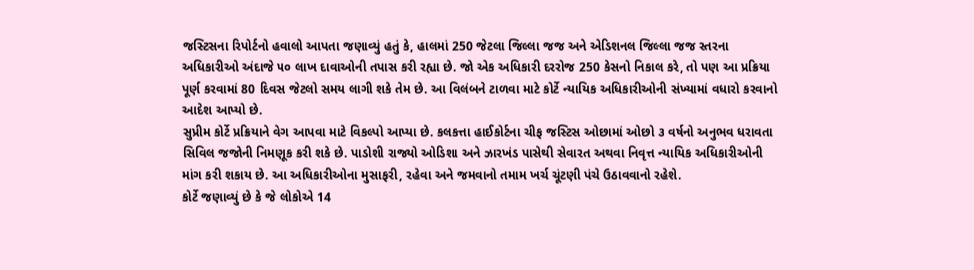જસ્ટિસના રિપોર્ટનો હવાલો આપતા જણાવ્યું હતું કે, હાલમાં 250 જેટલા જિલ્લા જજ અને એડિશનલ જિલ્લા જજ સ્તરના અધિકારીઓ અંદાજે ૫૦ લાખ દાવાઓની તપાસ કરી રહ્યા છે. જો એક અધિકારી દરરોજ 250 કેસનો નિકાલ કરે, તો પણ આ પ્રક્રિયા પૂર્ણ કરવામાં 80 દિવસ જેટલો સમય લાગી શકે તેમ છે. આ વિલંબને ટાળવા માટે કોર્ટે ન્યાયિક અધિકારીઓની સંખ્યામાં વધારો કરવાનો આદેશ આપ્યો છે.
સુપ્રીમ કોર્ટે પ્રક્રિયાને વેગ આપવા માટે વિકલ્પો આપ્યા છે. કલકત્તા હાઈકોર્ટના ચીફ જસ્ટિસ ઓછામાં ઓછો ૩ વર્ષનો અનુભવ ધરાવતા સિવિલ જજોની નિમણૂક કરી શકે છે. પાડોશી રાજ્યો ઓડિશા અને ઝારખંડ પાસેથી સેવારત અથવા નિવૃત્ત ન્યાયિક અધિકારીઓની માંગ કરી શકાય છે. આ અધિકારીઓના મુસાફરી, રહેવા અને જમવાનો તમામ ખર્ચ ચૂંટણી પંચે ઉઠાવવાનો રહેશે.
કોર્ટે જણાવ્યું છે કે જે લોકોએ 14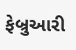ફેબ્રુઆરી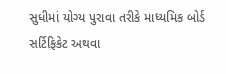સુધીમાં યોગ્ય પુરાવા તરીકે માધ્યમિક બોર્ડ સર્ટિફિકેટ અથવા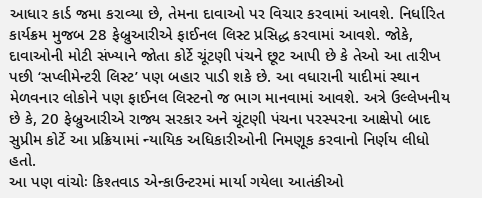આધાર કાર્ડ જમા કરાવ્યા છે, તેમના દાવાઓ પર વિચાર કરવામાં આવશે. નિર્ધારિત કાર્યક્રમ મુજબ 28 ફેબ્રુઆરીએ ફાઈનલ લિસ્ટ પ્રસિદ્ધ કરવામાં આવશે. જોકે, દાવાઓની મોટી સંખ્યાને જોતા કોર્ટે ચૂંટણી પંચને છૂટ આપી છે કે તેઓ આ તારીખ પછી ‘સપ્લીમેન્ટરી લિસ્ટ’ પણ બહાર પાડી શકે છે. આ વધારાની યાદીમાં સ્થાન મેળવનાર લોકોને પણ ફાઈનલ લિસ્ટનો જ ભાગ માનવામાં આવશે. અત્રે ઉલ્લેખનીય છે કે, 20 ફેબ્રુઆરીએ રાજ્ય સરકાર અને ચૂંટણી પંચના પરસ્પરના આક્ષેપો બાદ સુપ્રીમ કોર્ટે આ પ્રક્રિયામાં ન્યાયિક અધિકારીઓની નિમણૂક કરવાનો નિર્ણય લીધો હતો.
આ પણ વાંચોઃ કિશ્તવાડ એન્કાઉન્ટરમાં માર્યા ગયેલા આતંકીઓ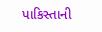પાકિસ્તાની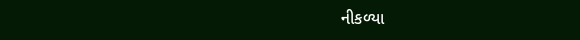નીકળ્યા